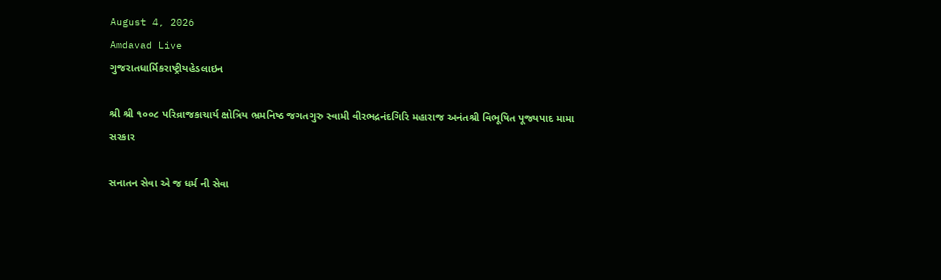August 4, 2026
Amdavad Live
ગુજરાતધાર્મિકરાષ્ટ્રીયહેડલાઇન

શ્રી શ્રી ૧૦૦૮ પરિવ્રાજકાચાર્ય ક્ષોત્રિય ભ્રમનિષ્ઠ જગતગુરુ સ્વામી વીરભદ્રનંદગિરિ મહારાજ અનંતશ્રી વિભૂષિત પૂજ્યપાદ મામા સરકાર

સનાતન સેવા એ જ ધર્મ ની સેવા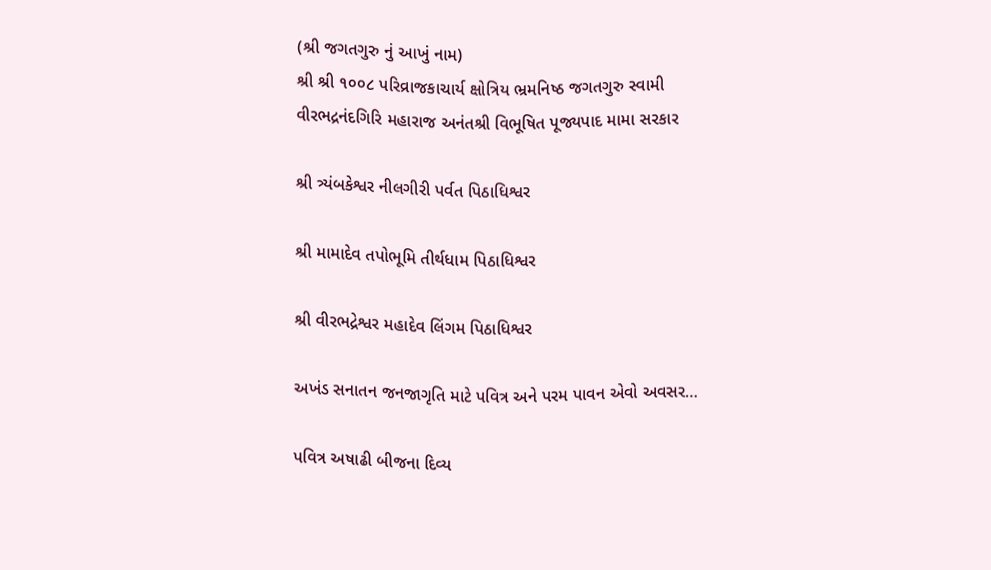(શ્રી જગતગુરુ નું આખું નામ)
શ્રી શ્રી ૧૦૦૮ પરિવ્રાજકાચાર્ય ક્ષોત્રિય ભ્રમનિષ્ઠ જગતગુરુ સ્વામી વીરભદ્રનંદગિરિ મહારાજ અનંતશ્રી વિભૂષિત પૂજ્યપાદ મામા સરકાર

શ્રી ત્ર્યંબકેશ્વર નીલગીરી પર્વત પિઠાધિશ્વર

શ્રી મામાદેવ તપોભૂમિ તીર્થધામ પિઠાધિશ્વર

શ્રી વીરભદ્રેશ્વર મહાદેવ લિંગમ પિઠાધિશ્વર

અખંડ સનાતન જનજાગૃતિ માટે પવિત્ર અને પરમ પાવન એવો અવસર…

પવિત્ર અષાઢી બીજના દિવ્ય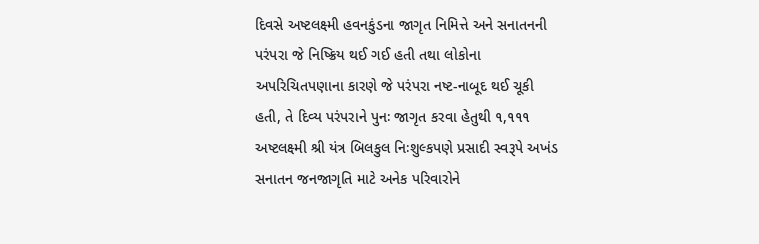દિવસે અષ્ટલક્ષ્મી હવનકુંડના જાગૃત નિમિત્તે અને સનાતનની પરંપરા જે નિષ્ક્રિય થઈ ગઈ હતી તથા લોકોના અપરિચિતપણાના કારણે જે પરંપરા નષ્ટ-નાબૂદ થઈ ચૂકી હતી, તે દિવ્ય પરંપરાને પુનઃ જાગૃત કરવા હેતુથી ૧,૧૧૧ અષ્ટલક્ષ્મી શ્રી યંત્ર બિલકુલ નિઃશુલ્કપણે પ્રસાદી સ્વરૂપે અખંડ સનાતન જનજાગૃતિ માટે અનેક પરિવારોને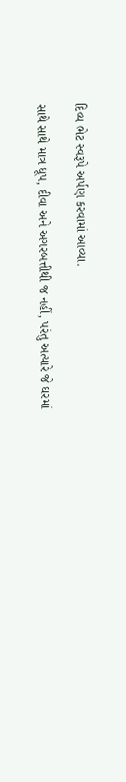દિવ્ય ભેટ સ્વરૂપે અર્પણ કરવામાં આવ્યા.

સાથે સાથે માત્ર ધૂપ, દીવા અને અગરબત્તીથી જ નહીં, પરંતુ અત્યારે જે ઘરમાં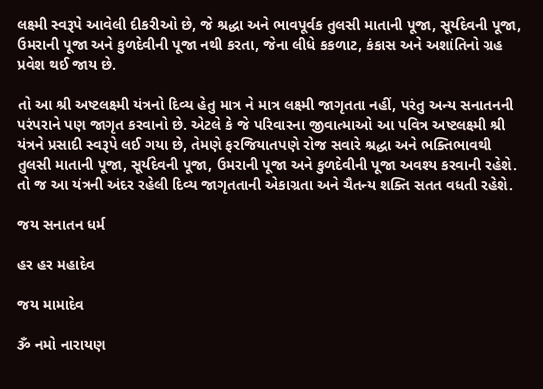લક્ષ્મી સ્વરૂપે આવેલી દીકરીઓ છે, જે શ્રદ્ધા અને ભાવપૂર્વક તુલસી માતાની પૂજા, સૂર્યદેવની પૂજા, ઉમરાની પૂજા અને કુળદેવીની પૂજા નથી કરતા, જેના લીધે કકળાટ, કંકાસ અને અશાંતિનો ગ્રહ પ્રવેશ થઈ જાય છે.

તો આ શ્રી અષ્ટલક્ષ્મી યંત્રનો દિવ્ય હેતુ માત્ર ને માત્ર લક્ષ્મી જાગૃતતા નહીં, પરંતુ અન્ય સનાતનની પરંપરાને પણ જાગૃત કરવાનો છે. એટલે કે જે પરિવારના જીવાત્માઓ આ પવિત્ર અષ્ટલક્ષ્મી શ્રી યંત્રને પ્રસાદી સ્વરૂપે લઈ ગયા છે, તેમણે ફરજિયાતપણે રોજ સવારે શ્રદ્ધા અને ભક્તિભાવથી તુલસી માતાની પૂજા, સૂર્યદેવની પૂજા, ઉમરાની પૂજા અને કુળદેવીની પૂજા અવશ્ય કરવાની રહેશે. તો જ આ યંત્રની અંદર રહેલી દિવ્ય જાગૃતતાની એકાગ્રતા અને ચૈતન્ય શક્તિ સતત વધતી રહેશે.

જય સનાતન ધર્મ

હર હર મહાદેવ

જય મામાદેવ

ૐ નમો નારાયણ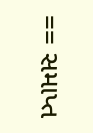== સમાપ્ત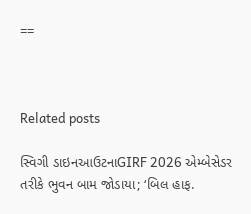==



Related posts

સ્વિગી ડાઇનઆઉટનાGIRF 2026 એમ્બેસેડર તરીકે ભુવન બામ જોડાયા; ‘બિલ હાફ.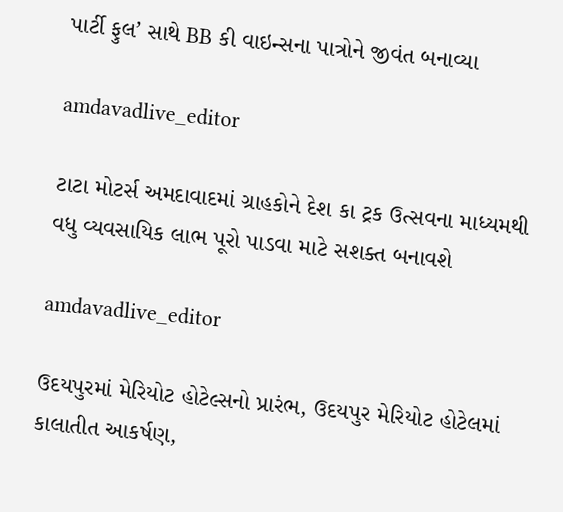પાર્ટી ફુલ’ સાથે BB કી વાઇન્સના પાત્રોને જીવંત બનાવ્યા

amdavadlive_editor

ટાટા મોટર્સ અમદાવાદમાં ગ્રાહકોને દેશ કા ટ્રક ઉત્સવના માધ્યમથી વધુ વ્યવસાયિક લાભ પૂરો પાડવા માટે સશક્ત બનાવશે

amdavadlive_editor

ઉદયપુરમાં મેરિયોટ હોટેલ્સનો પ્રારંભ, ઉદયપુર મેરિયોટ હોટેલમાં કાલાતીત આકર્ષણ,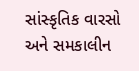સાંસ્કૃતિક વારસો અને સમકાલીન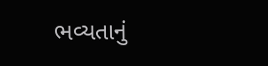ભવ્યતાનું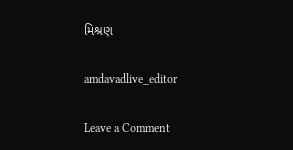મિશ્રણ

amdavadlive_editor

Leave a Comment